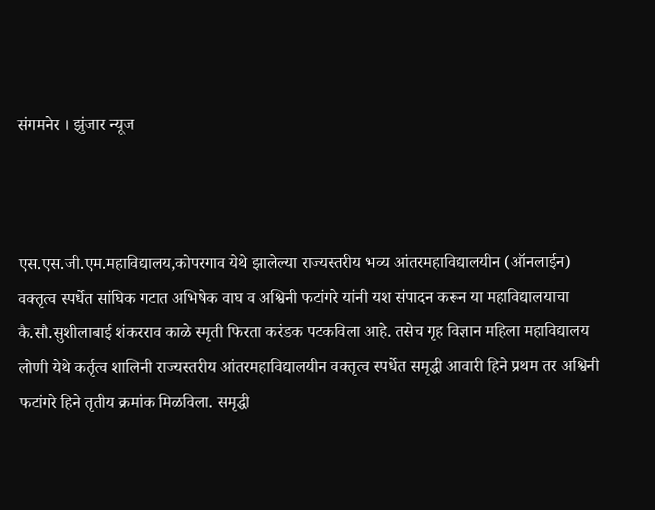संगमनेर । झुंजार न्यूज



एस.एस.जी.एम.महाविद्यालय,कोपरगाव येथे झालेल्या राज्यस्तरीय भव्य आंतरमहाविद्यालयीन (ऑनलाईन) वक्तृत्व स्पर्धेत सांघिक गटात अभिषेक वाघ व अश्विनी फटांगरे यांनी यश संपादन करून या महाविद्यालयाचा कै.सौ.सुशीलाबाई शंकरराव काळे स्मृती फिरता करंडक पटकविला आहे. तसेच गृह विज्ञान महिला महाविद्यालय लोणी येथे कर्तृत्व शालिनी राज्यस्तरीय आंतरमहाविद्यालयीन वक्तृत्व स्पर्धेत समृद्धी आवारी हिने प्रथम तर अश्विनी फटांगरे हिने तृतीय क्रमांक मिळविला. समृद्धी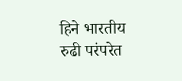हिने भारतीय रुढी परंपरेत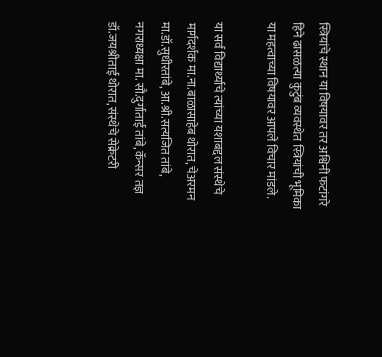स्त्रियांचे स्थान या विषयावर तर अश्विनी फटांगरे हिने ढासळत्या कुटुंब व्यवस्थेत स्त्रियांची भूमिका या महत्वाच्या विषयावर आपले विचार मांडले.

या सर्व विद्यार्थ्याचे त्यांच्या यशाबद्दल संस्थेचे मार्गदर्शक मा.ना.बाळासाहेब थोरात, चेअरमन मा.डॉ.सुधीरतांबे, आ.श्री.सत्यजित तांबे, नगराध्यक्षा मा. सौ.दुर्गाताई तांबे, कॅन्सर तज्ञ डॉ.जयश्रीताई थोरात, संस्थेचे सेक्रेटरी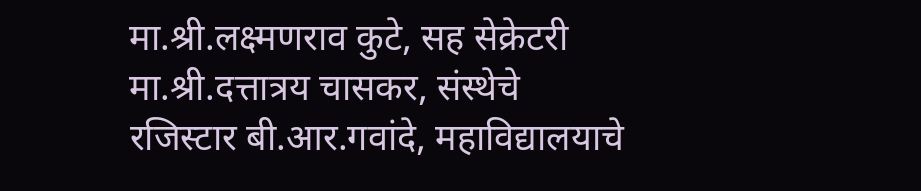मा.श्री.लक्ष्मणराव कुटे, सह सेक्रेटरी मा.श्री.दत्तात्रय चासकर, संस्थेचे रजिस्टार बी.आर.गवांदे, महाविद्यालयाचे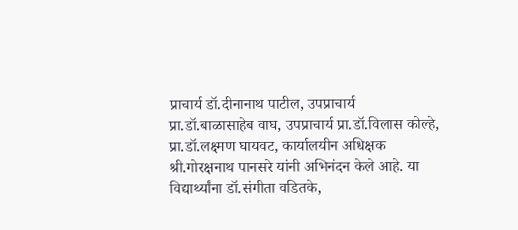प्राचार्य डॉ.दीनानाथ पाटील, उपप्राचार्य प्रा.डॉ.बाळासाहेब वाघ, उपप्राचार्य प्रा.डॉ.विलास कोल्हे, प्रा.डॉ.लक्ष्मण घायवट, कार्यालयीन अधिक्षक श्री.गोरक्षनाथ पानसरे यांनी अभिनंदन केले आहे. या विद्यार्थ्यांना डॉ.संगीता वडितके,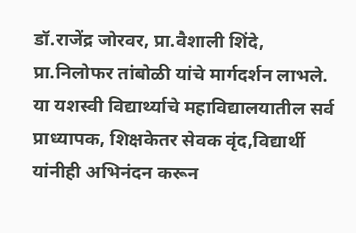डॉ.राजेंद्र जोरवर, प्रा.वैशाली शिंदे, प्रा.निलोफर तांबोळी यांचे मार्गदर्शन लाभले. या यशस्वी विद्यार्थ्याचे महाविद्यालयातील सर्व प्राध्यापक, शिक्षकेतर सेवक वृंद,विद्यार्थी यांनीही अभिनंदन करून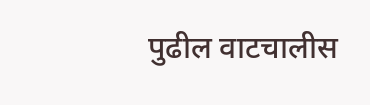पुढील वाटचालीस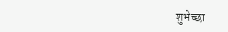शुभेच्छा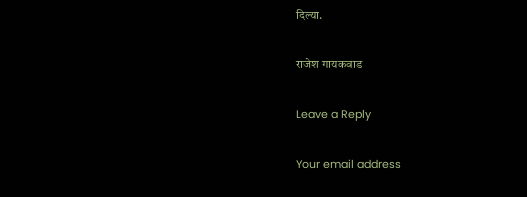दिल्या.

राजेश गायकवाड

Leave a Reply

Your email address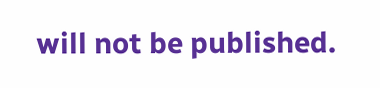will not be published.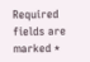Required fields are marked *